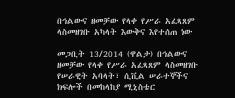በኅልውና ዘመቻው የላቀ የሥራ አፈጻጸም ላስመዘገቡ አካላት እውቅና እየተሰጠ ነው

መጋቢት 13/2014 (ዋልታ) በኅልውና ዘመቻው የላቀ የሥራ አፈጻጸም ላስመዘገቡ የሠራዊት አባላት፣ ሲቪል ሠራተኞችና ክፍሎች በመከላከያ ሚኒስቴር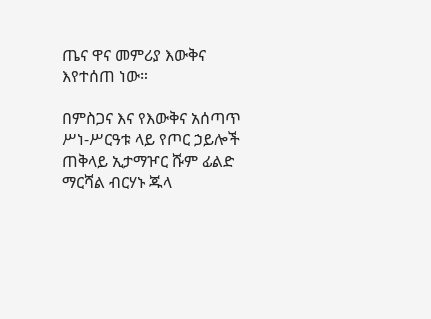ጤና ዋና መምሪያ እውቅና እየተሰጠ ነው።

በምስጋና እና የእውቅና አሰጣጥ ሥነ-ሥርዓቱ ላይ የጦር ኃይሎች ጠቅላይ ኢታማዦር ሹም ፊልድ ማርሻል ብርሃኑ ጁላ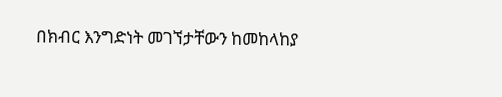በክብር እንግድነት መገኘታቸውን ከመከላከያ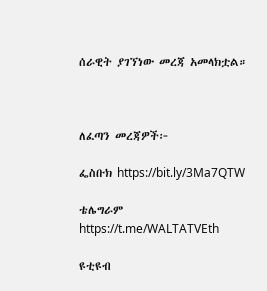ሰራዊት ያገኘነው መረጃ አመላክቷል።



ለፈጣን መረጃዎች፦

ፌስቡክ https://bit.ly/3Ma7QTW

ቴሌግራም https://t.me/WALTATVEth

ዩቲዩብ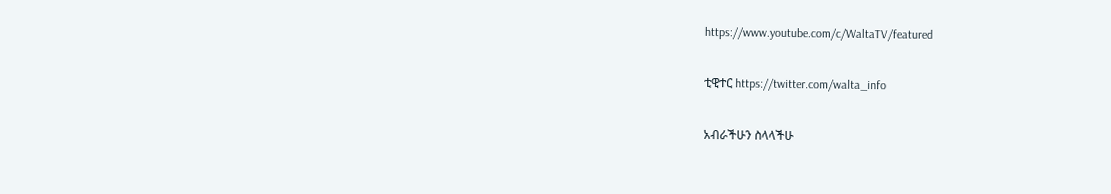https://www.youtube.com/c/WaltaTV/featured

ቲዊተር https://twitter.com/walta_info

አብራችሁን ስላላችሁ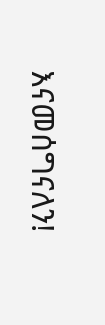እናመሰግናለን!